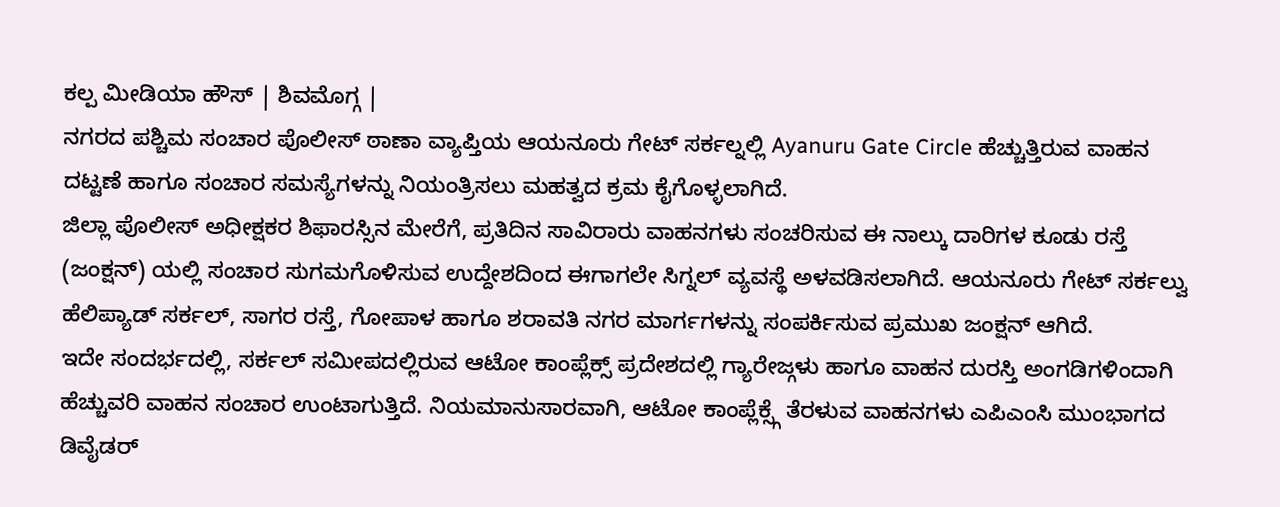ಕಲ್ಪ ಮೀಡಿಯಾ ಹೌಸ್ | ಶಿವಮೊಗ್ಗ |
ನಗರದ ಪಶ್ಚಿಮ ಸಂಚಾರ ಪೊಲೀಸ್ ಠಾಣಾ ವ್ಯಾಪ್ತಿಯ ಆಯನೂರು ಗೇಟ್ ಸರ್ಕಲ್ನಲ್ಲಿ Ayanuru Gate Circle ಹೆಚ್ಚುತ್ತಿರುವ ವಾಹನ ದಟ್ಟಣೆ ಹಾಗೂ ಸಂಚಾರ ಸಮಸ್ಯೆಗಳನ್ನು ನಿಯಂತ್ರಿಸಲು ಮಹತ್ವದ ಕ್ರಮ ಕೈಗೊಳ್ಳಲಾಗಿದೆ.
ಜಿಲ್ಲಾ ಪೊಲೀಸ್ ಅಧೀಕ್ಷಕರ ಶಿಫಾರಸ್ಸಿನ ಮೇರೆಗೆ, ಪ್ರತಿದಿನ ಸಾವಿರಾರು ವಾಹನಗಳು ಸಂಚರಿಸುವ ಈ ನಾಲ್ಕು ದಾರಿಗಳ ಕೂಡು ರಸ್ತೆ (ಜಂಕ್ಷನ್) ಯಲ್ಲಿ ಸಂಚಾರ ಸುಗಮಗೊಳಿಸುವ ಉದ್ದೇಶದಿಂದ ಈಗಾಗಲೇ ಸಿಗ್ನಲ್ ವ್ಯವಸ್ಥೆ ಅಳವಡಿಸಲಾಗಿದೆ. ಆಯನೂರು ಗೇಟ್ ಸರ್ಕಲ್ವು ಹೆಲಿಪ್ಯಾಡ್ ಸರ್ಕಲ್, ಸಾಗರ ರಸ್ತೆ, ಗೋಪಾಳ ಹಾಗೂ ಶರಾವತಿ ನಗರ ಮಾರ್ಗಗಳನ್ನು ಸಂಪರ್ಕಿಸುವ ಪ್ರಮುಖ ಜಂಕ್ಷನ್ ಆಗಿದೆ.
ಇದೇ ಸಂದರ್ಭದಲ್ಲಿ, ಸರ್ಕಲ್ ಸಮೀಪದಲ್ಲಿರುವ ಆಟೋ ಕಾಂಪ್ಲೆಕ್ಸ್ ಪ್ರದೇಶದಲ್ಲಿ ಗ್ಯಾರೇಜ್ಗಳು ಹಾಗೂ ವಾಹನ ದುರಸ್ತಿ ಅಂಗಡಿಗಳಿಂದಾಗಿ ಹೆಚ್ಚುವರಿ ವಾಹನ ಸಂಚಾರ ಉಂಟಾಗುತ್ತಿದೆ. ನಿಯಮಾನುಸಾರವಾಗಿ, ಆಟೋ ಕಾಂಪ್ಲೆಕ್ಸ್ಗೆ ತೆರಳುವ ವಾಹನಗಳು ಎಪಿಎಂಸಿ ಮುಂಭಾಗದ ಡಿವೈಡರ್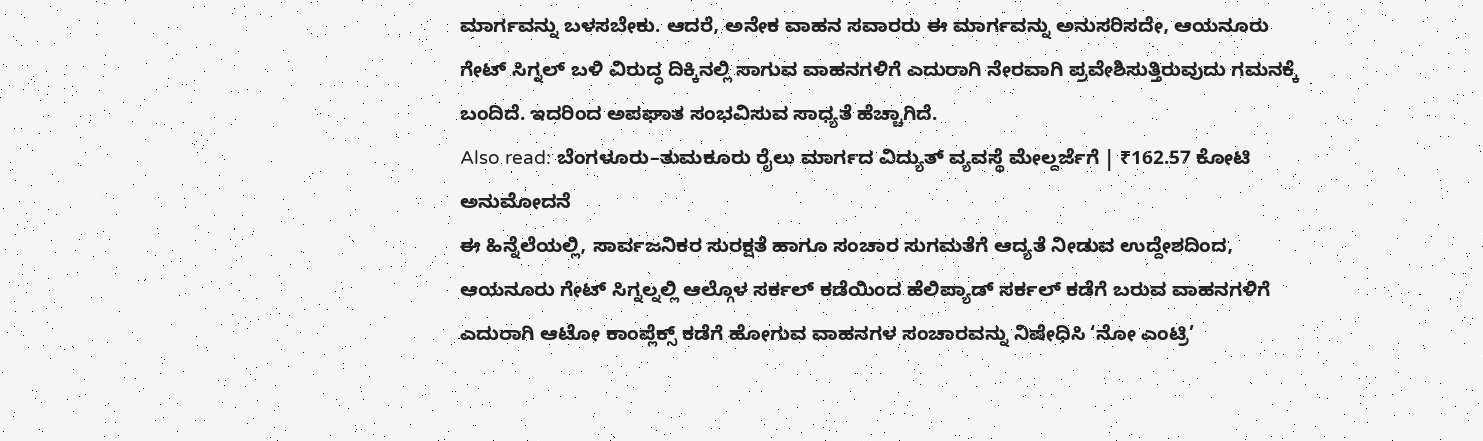ಮಾರ್ಗವನ್ನು ಬಳಸಬೇಕು. ಆದರೆ, ಅನೇಕ ವಾಹನ ಸವಾರರು ಈ ಮಾರ್ಗವನ್ನು ಅನುಸರಿಸದೇ, ಆಯನೂರು ಗೇಟ್ ಸಿಗ್ನಲ್ ಬಳಿ ವಿರುದ್ಧ ದಿಕ್ಕಿನಲ್ಲಿ ಸಾಗುವ ವಾಹನಗಳಿಗೆ ಎದುರಾಗಿ ನೇರವಾಗಿ ಪ್ರವೇಶಿಸುತ್ತಿರುವುದು ಗಮನಕ್ಕೆ ಬಂದಿದೆ. ಇದರಿಂದ ಅಪಘಾತ ಸಂಭವಿಸುವ ಸಾಧ್ಯತೆ ಹೆಚ್ಚಾಗಿದೆ.
Also read: ಬೆಂಗಳೂರು–ತುಮಕೂರು ರೈಲು ಮಾರ್ಗದ ವಿದ್ಯುತ್ ವ್ಯವಸ್ಥೆ ಮೇಲ್ದರ್ಜೆಗೆ | ₹162.57 ಕೋಟಿ ಅನುಮೋದನೆ
ಈ ಹಿನ್ನೆಲೆಯಲ್ಲಿ, ಸಾರ್ವಜನಿಕರ ಸುರಕ್ಷತೆ ಹಾಗೂ ಸಂಚಾರ ಸುಗಮತೆಗೆ ಆದ್ಯತೆ ನೀಡುವ ಉದ್ದೇಶದಿಂದ, ಆಯನೂರು ಗೇಟ್ ಸಿಗ್ನಲ್ನಲ್ಲಿ ಆಲ್ಗೊಳ ಸರ್ಕಲ್ ಕಡೆಯಿಂದ ಹೆಲಿಪ್ಯಾಡ್ ಸರ್ಕಲ್ ಕಡೆಗೆ ಬರುವ ವಾಹನಗಳಿಗೆ ಎದುರಾಗಿ ಆಟೋ ಕಾಂಪ್ಲೆಕ್ಸ್ ಕಡೆಗೆ ಹೋಗುವ ವಾಹನಗಳ ಸಂಚಾರವನ್ನು ನಿಷೇಧಿಸಿ ‘ನೋ ಎಂಟ್ರಿ’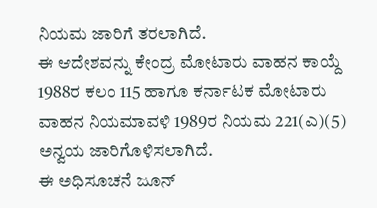ನಿಯಮ ಜಾರಿಗೆ ತರಲಾಗಿದೆ.
ಈ ಆದೇಶವನ್ನು ಕೇಂದ್ರ ಮೋಟಾರು ವಾಹನ ಕಾಯ್ದೆ 1988ರ ಕಲಂ 115 ಹಾಗೂ ಕರ್ನಾಟಕ ಮೋಟಾರು ವಾಹನ ನಿಯಮಾವಳಿ 1989ರ ನಿಯಮ 221(ಎ)(5) ಅನ್ವಯ ಜಾರಿಗೊಳಿಸಲಾಗಿದೆ.
ಈ ಅಧಿಸೂಚನೆ ಜೂನ್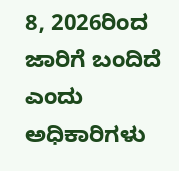8, 2026ರಿಂದ ಜಾರಿಗೆ ಬಂದಿದೆ ಎಂದು ಅಧಿಕಾರಿಗಳು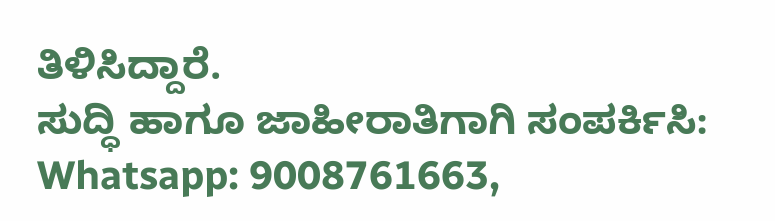ತಿಳಿಸಿದ್ದಾರೆ.
ಸುದ್ಧಿ ಹಾಗೂ ಜಾಹೀರಾತಿಗಾಗಿ ಸಂಪರ್ಕಿಸಿ: Whatsapp: 9008761663,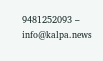9481252093 – info@kalpa.news